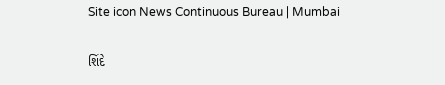Site icon News Continuous Bureau | Mumbai

શિંદે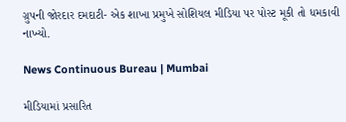ગ્રુપની જોરદાર દમદાટી- એક શાખા પ્રમુખે સોશિયલ મીડિયા પર પોસ્ટ મૂકી તો ધમકાવી નાખ્યો.

News Continuous Bureau | Mumbai

મીડિયામાં પ્રસારિત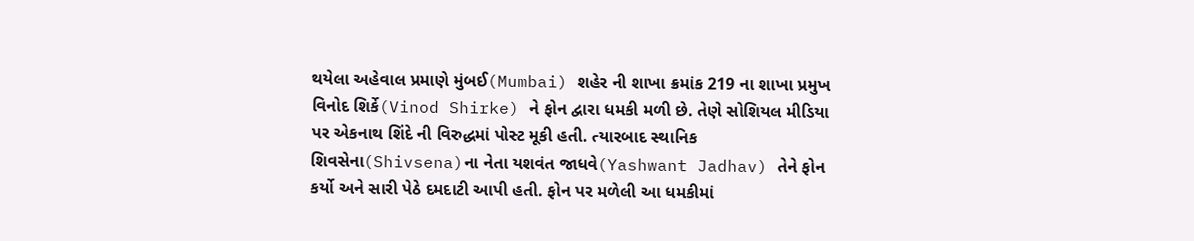થયેલા અહેવાલ પ્રમાણે મુંબઈ(Mumbai) શહેર ની શાખા ક્રમાંક 219 ના શાખા પ્રમુખ વિનોદ શિર્કે(Vinod Shirke) ને ફોન દ્વારા ધમકી મળી છે. તેણે સોશિયલ મીડિયા પર એકનાથ શિંદે ની વિરુદ્ધમાં પોસ્ટ મૂકી હતી. ત્યારબાદ સ્થાનિક શિવસેના(Shivsena)ના નેતા યશવંત જાધવે(Yashwant Jadhav) તેને ફોન કર્યો અને સારી પેઠે દમદાટી આપી હતી. ફોન પર મળેલી આ ધમકીમાં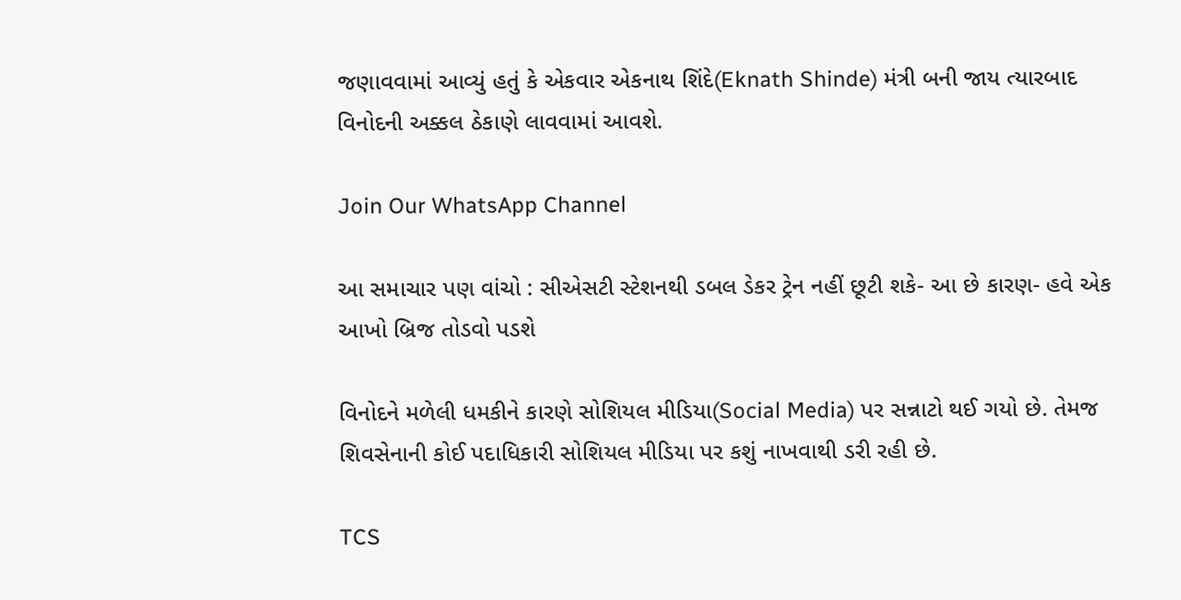જણાવવામાં આવ્યું હતું કે એકવાર એકનાથ શિંદે(Eknath Shinde) મંત્રી બની જાય ત્યારબાદ વિનોદની અક્કલ ઠેકાણે લાવવામાં આવશે.

Join Our WhatsApp Channel

આ સમાચાર પણ વાંચો : સીએસટી સ્ટેશનથી ડબલ ડેકર ટ્રેન નહીં છૂટી શકે- આ છે કારણ- હવે એક આખો બ્રિજ તોડવો પડશે

વિનોદને મળેલી ધમકીને કારણે સોશિયલ મીડિયા(Social Media) પર સન્નાટો થઈ ગયો છે. તેમજ  શિવસેનાની કોઈ પદાધિકારી સોશિયલ મીડિયા પર કશું નાખવાથી ડરી રહી છે.

TCS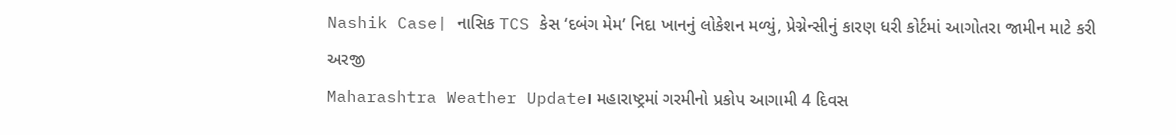Nashik Case| નાસિક TCS કેસ ‘દબંગ મેમ’ નિદા ખાનનું લોકેશન મળ્યું, પ્રેગ્નેન્સીનું કારણ ધરી કોર્ટમાં આગોતરા જામીન માટે કરી અરજી
Maharashtra Weather Update। મહારાષ્ટ્રમાં ગરમીનો પ્રકોપ આગામી 4 દિવસ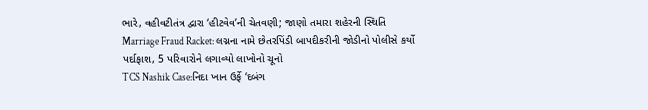ભારે, વહીવટીતંત્ર દ્વારા ‘હીટવેવ’ની ચેતવણી; જાણો તમારા શહેરની સ્થિતિ
Marriage Fraud Racket: લગ્નના નામે છેતરપિંડી બાપદીકરીની જોડીનો પોલીસે કર્યો પર્દાફાશ, 5 પરિવારોને લગાવ્યો લાખોનો ચૂનો
TCS Nashik Case:નિદા ખાન ઉર્ફે ‘દબંગ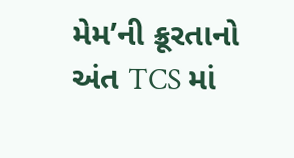મેમ’ની ક્રૂરતાનો અંત TCS માં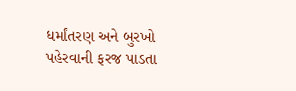ધર્માંતરણ અને બુરખો પહેરવાની ફરજ પાડતા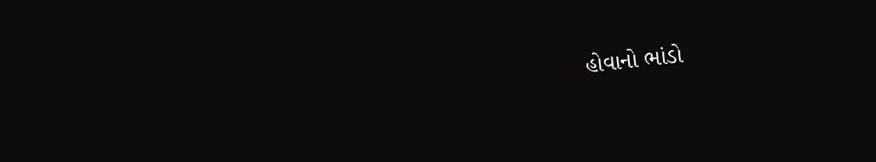હોવાનો ભાંડો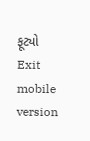ફૂટ્યો
Exit mobile version